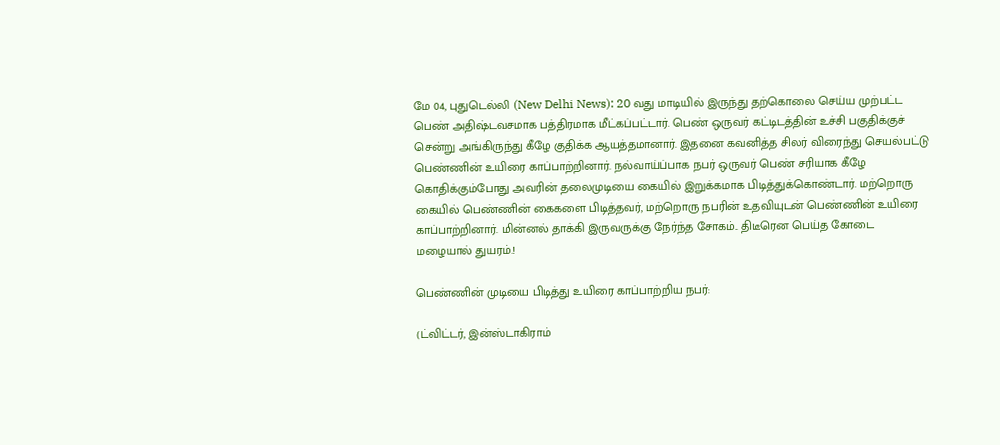மே 04, புதுடெல்லி (New Delhi News): 20 வது மாடியில் இருந்து தற்கொலை செய்ய முற்பட்ட பெண் அதிஷ்டவசமாக பத்திரமாக மீட்கப்பட்டார். பெண் ஒருவர் கட்டிடத்தின் உச்சி பகுதிக்குச் சென்று அங்கிருந்து கீழே குதிக்க ஆயத்தமானார். இதனை கவனித்த சிலர் விரைந்து செயல்பட்டு பெண்ணின் உயிரை காப்பாற்றினார். நல்வாய்ப்பாக நபர் ஒருவர் பெண் சரியாக கீழே கொதிக்கும்போது அவரின் தலைமுடியை கையில் இறுக்கமாக பிடித்துக்கொண்டார். மற்றொரு கையில் பெண்ணின் கைகளை பிடித்தவர், மற்றொரு நபரின் உதவியுடன் பெண்ணின் உயிரை காப்பாற்றினார். மின்னல் தாக்கி இருவருக்கு நேர்ந்த சோகம்.. திடீரென பெய்த கோடை மழையால் துயரம்.!

பெண்ணின் முடியை பிடித்து உயிரை காப்பாற்றிய நபர்:

(ட்விட்டர், இன்ஸ்டாகிராம்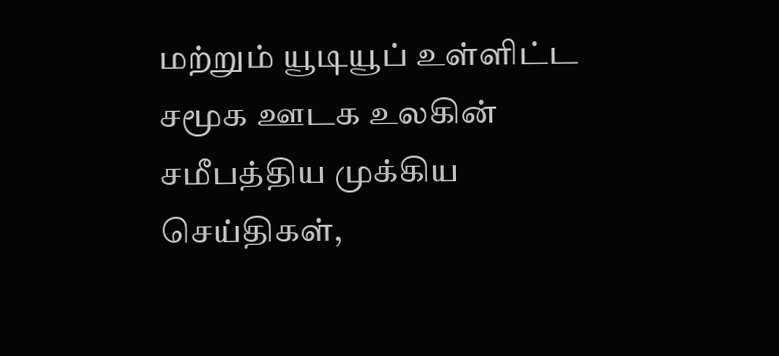மற்றும் யூடியூப் உள்ளிட்ட சமூக ஊடக உலகின் சமீபத்திய முக்கிய செய்திகள்,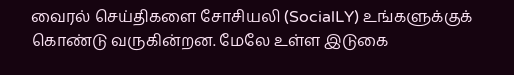வைரல் செய்திகளை சோசியலி (SocialLY) உங்களுக்குக் கொண்டு வருகின்றன. மேலே உள்ள இடுகை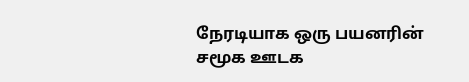நேரடியாக ஒரு பயனரின் சமூக ஊடக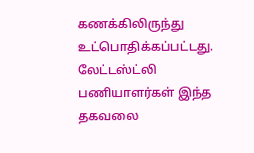கணக்கிலிருந்து உட்பொதிக்கப்பட்டது. லேட்டஸ்ட்லி பணியாளர்கள் இந்த தகவலை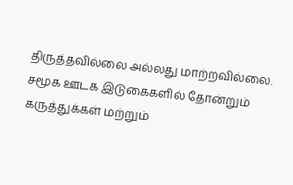திருத்தவில்லை அல்லது மாற்றவில்லை. சமூக ஊடக இடுகைகளில் தோன்றும் கருத்துக்கள் மற்றும்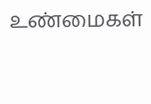உண்மைகள்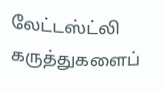லேட்டஸ்ட்லி கருத்துகளைப்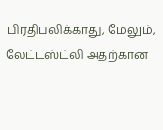பிரதிபலிக்காது, மேலும், லேட்டஸ்ட்லி அதற்கான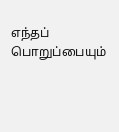எந்தப் பொறுப்பையும்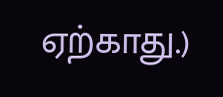ஏற்காது.)